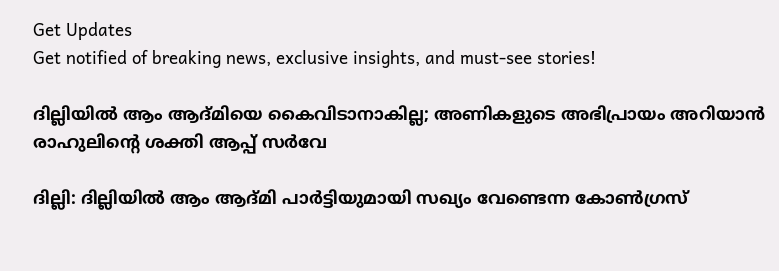Get Updates
Get notified of breaking news, exclusive insights, and must-see stories!

ദില്ലിയിൽ ആം ആദ്മിയെ കൈവിടാനാകില്ല; അണികളുടെ അഭിപ്രായം അറിയാൻ രാഹുലിന്റെ ശക്തി ആപ്പ് സർവേ

ദില്ലി: ദില്ലിയിൽ ആം ആദ്മി പാർട്ടിയുമായി സഖ്യം വേണ്ടെന്ന കോൺഗ്രസ്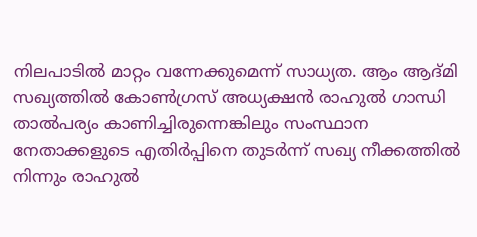നിലപാടിൽ മാറ്റം വന്നേക്കുമെന്ന് സാധ്യത. ആം ആദ്മി സഖ്യത്തിൽ കോൺഗ്രസ് അധ്യക്ഷൻ രാഹുൽ ഗാന്ധി താൽപര്യം കാണിച്ചിരുന്നെങ്കിലും സംസ്ഥാന നേതാക്കളുടെ എതിർപ്പിനെ തുടർന്ന് സഖ്യ നീക്കത്തിൽ നിന്നും രാഹുൽ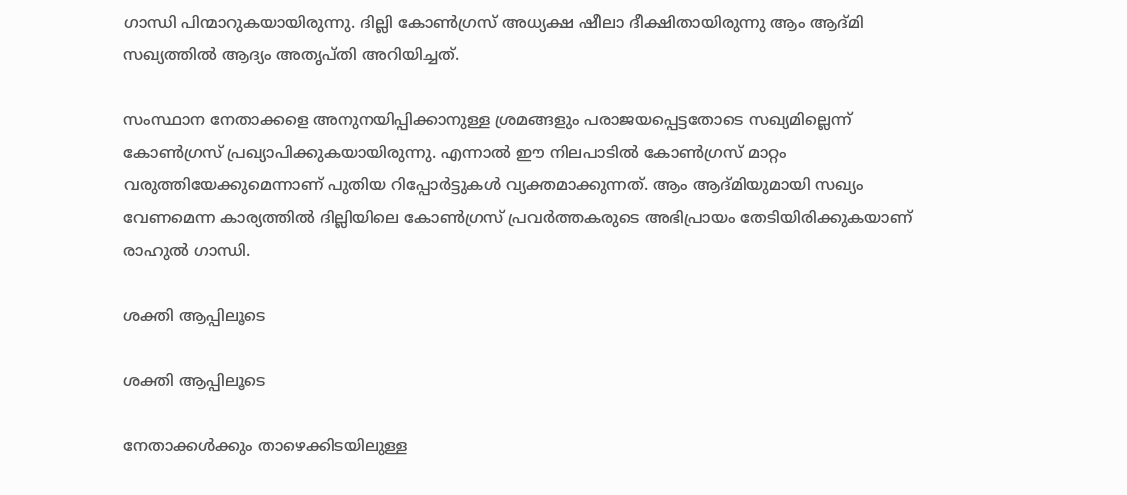ഗാന്ധി പിന്മാറുകയായിരുന്നു. ദില്ലി കോൺഗ്രസ് അധ്യക്ഷ ഷീലാ ദീക്ഷിതായിരുന്നു ആം ആദ്മി സഖ്യത്തിൽ ആദ്യം അതൃപ്തി അറിയിച്ചത്.

സംസ്ഥാന നേതാക്കളെ അനുനയിപ്പിക്കാനുള്ള ശ്രമങ്ങളും പരാജയപ്പെട്ടതോടെ സഖ്യമില്ലെന്ന് കോൺഗ്രസ് പ്രഖ്യാപിക്കുകയായിരുന്നു. എന്നാൽ ഈ നിലപാടിൽ കോൺഗ്രസ് മാറ്റം വരുത്തിയേക്കുമെന്നാണ് പുതിയ റിപ്പോർട്ടുകൾ വ്യക്തമാക്കുന്നത്. ആം ആദ്മിയുമായി സഖ്യം വേണമെന്ന കാര്യത്തിൽ ദില്ലിയിലെ കോൺഗ്രസ് പ്രവർത്തകരുടെ അഭിപ്രായം തേടിയിരിക്കുകയാണ് രാഹുൽ ഗാന്ധി.

ശക്തി ആപ്പിലൂടെ

ശക്തി ആപ്പിലൂടെ

നേതാക്കള്‍ക്കും താഴെക്കിടയിലുള്ള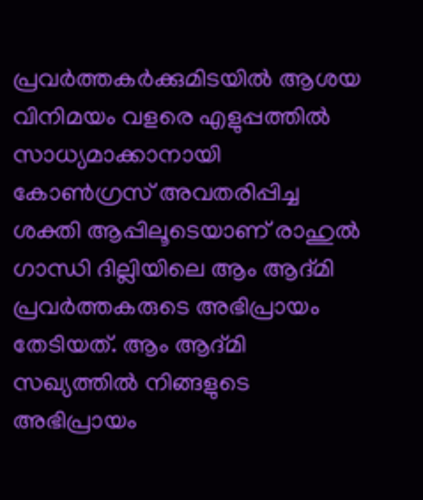പ്രവര്‍ത്തകര്‍ക്കുമിടയില്‍ ആശയ വിനിമയം വളരെ എളുപ്പത്തില്‍ സാധ്യമാക്കാനായി കോൺഗ്രസ് അവതരിപ്പിച്ച ശക്തി ആപ്പിലൂടെയാണ് രാഹുൽ ഗാന്ധി ദില്ലിയിലെ ആം ആദ്മി പ്രവർത്തകരുടെ അഭിപ്രായം തേടിയത്. ആം ആദ്മി സഖ്യത്തിൽ നിങ്ങളുടെ അഭിപ്രായം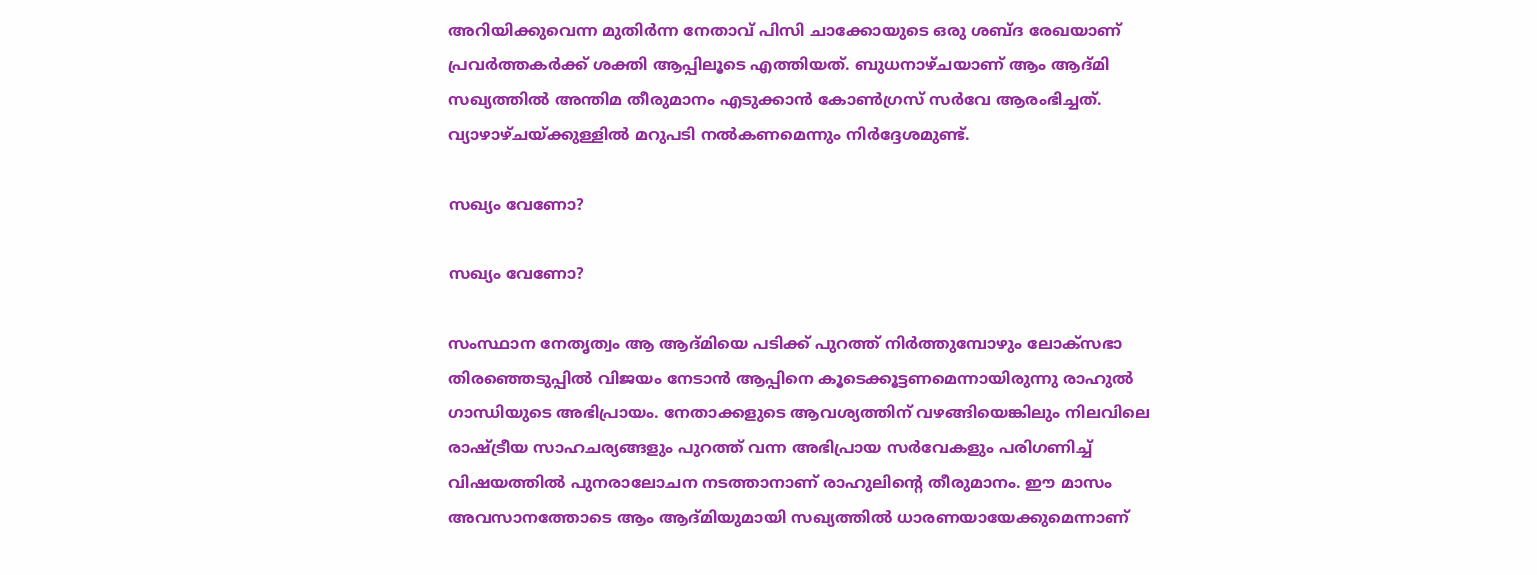അറിയിക്കുവെന്ന മുതിർന്ന നേതാവ് പിസി ചാക്കോയുടെ ഒരു ശബ്ദ രേഖയാണ് പ്രവർത്തകർക്ക് ശക്തി ആപ്പിലൂടെ എത്തിയത്. ബുധനാഴ്ചയാണ് ആം ആദ്മി സഖ്യത്തിൽ അന്തിമ തീരുമാനം എടുക്കാൻ കോൺഗ്രസ് സർവേ ആരംഭിച്ചത്. വ്യാഴാഴ്ചയ്ക്കുള്ളിൽ മറുപടി നൽകണമെന്നും നിർദ്ദേശമുണ്ട്.

സഖ്യം വേണോ?

സഖ്യം വേണോ?

സംസ്ഥാന നേതൃത്വം ആ ആദ്മിയെ പടിക്ക് പുറത്ത് നിർത്തുമ്പോഴും ലോക്സഭാ തിരഞ്ഞെടുപ്പിൽ വിജയം നേടാൻ‌ ആപ്പിനെ കൂടെക്കൂട്ടണമെന്നായിരുന്നു രാഹുൽ ഗാന്ധിയുടെ അഭിപ്രായം. നേതാക്കളുടെ ആവശ്യത്തിന് വഴങ്ങിയെങ്കിലും നിലവിലെ രാഷ്ട്രീയ സാഹചര്യങ്ങളും പുറത്ത് വന്ന അഭിപ്രായ സർവേകളും പരിഗണിച്ച് വിഷയത്തിൽ പുനരാലോചന നടത്താനാണ് രാഹുലിന്റെ തീരുമാനം. ഈ മാസം അവസാനത്തോടെ ആം ആദ്മിയുമായി സഖ്യത്തിൽ ധാരണയായേക്കുമെന്നാണ്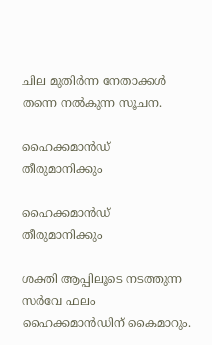ചില മുതിർന്ന നേതാക്കൾ തന്നെ നൽകുന്ന സൂചന.

ഹൈക്കമാൻഡ് തീരുമാനിക്കും

ഹൈക്കമാൻഡ് തീരുമാനിക്കും

ശക്തി ആപ്പിലൂടെ നടത്തുന്ന സർവേ ഫലം ഹൈക്കമാൻഡിന് കൈമാറും.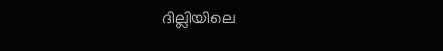ദില്ലിയിലെ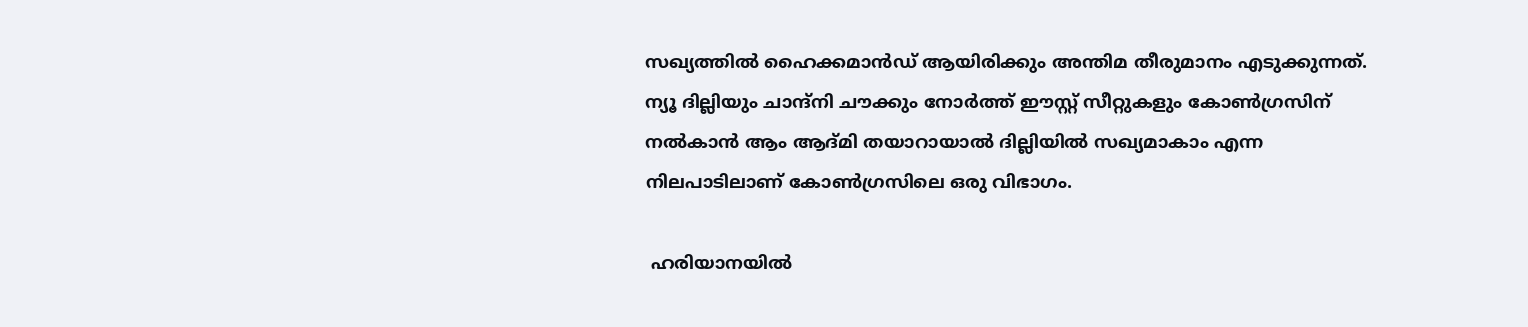സഖ്യത്തിൽ ഹൈക്കമാൻഡ് ആയിരിക്കും അന്തിമ തീരുമാനം എടുക്കുന്നത്. ന്യൂ ദില്ലിയും ചാന്ദ്നി ചൗക്കും നോർത്ത് ഈസ്റ്റ് സീറ്റുകളും കോൺഗ്രസിന് നൽകാൻ ആം ആദ്മി തയാറായാൽ ദില്ലിയിൽ സഖ്യമാകാം എന്ന നിലപാടിലാണ് കോൺഗ്രസിലെ ഒരു വിഭാഗം.

 ഹരിയാനയിൽ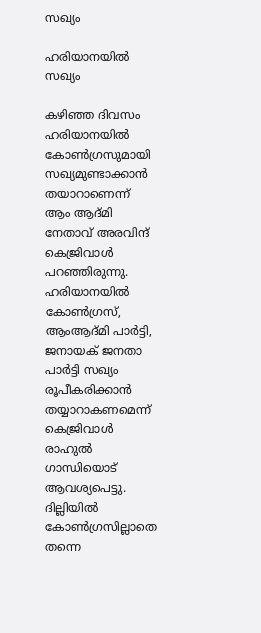സഖ്യം

ഹരിയാനയിൽ സഖ്യം

കഴിഞ്ഞ ദിവസം ഹരിയാനയിൽ കോൺഗ്രസുമായി സഖ്യമുണ്ടാക്കാൻ തയാറാണെന്ന് ആം ആദ്മി നേതാവ് അരവിന്ദ് കെജ്രിവാൾ പറഞ്ഞിരുന്നു. ഹരിയാനയിൽ കോൺഗ്രസ്, ആംആദ്മി പാർട്ടി, ജനായക് ജനതാ പാർട്ടി സഖ്യം രൂപീകരിക്കാൻ തയ്യാറാകണമെന്ന് കെജ്രിവാൾ രാഹുൽ ഗാന്ധിയൊട് ആവശ്യപെട്ടു. ദില്ലിയിൽ കോൺഗ്രസില്ലാതെ തന്നെ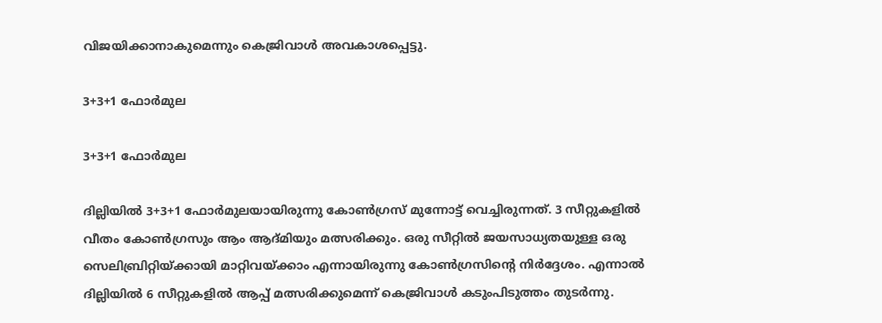വിജയിക്കാനാകുമെന്നും കെജ്രിവാൾ അവകാശപ്പെട്ടു.

3+3+1 ഫോർമുല

3+3+1 ഫോർമുല

ദില്ലിയിൽ 3+3+1 ഫോർമുലയായിരുന്നു കോൺഗ്രസ് മുന്നോട്ട് വെച്ചിരുന്നത്. 3 സീറ്റുകളിൽ വീതം കോൺഗ്രസും ആം ആദ്മിയും മത്സരിക്കും. ഒരു സീറ്റിൽ ജയസാധ്യതയുള്ള ഒരു സെലിബ്രിറ്റിയ്ക്കായി മാറ്റിവയ്ക്കാം എന്നായിരുന്നു കോൺഗ്രസിന്റെ നിർദ്ദേശം. എന്നാൽ ദില്ലിയിൽ 6 സീറ്റുകളിൽ ആപ്പ് മത്സരിക്കുമെന്ന് കെജ്രിവാൾ കടുംപിടുത്തം തുടർന്നു.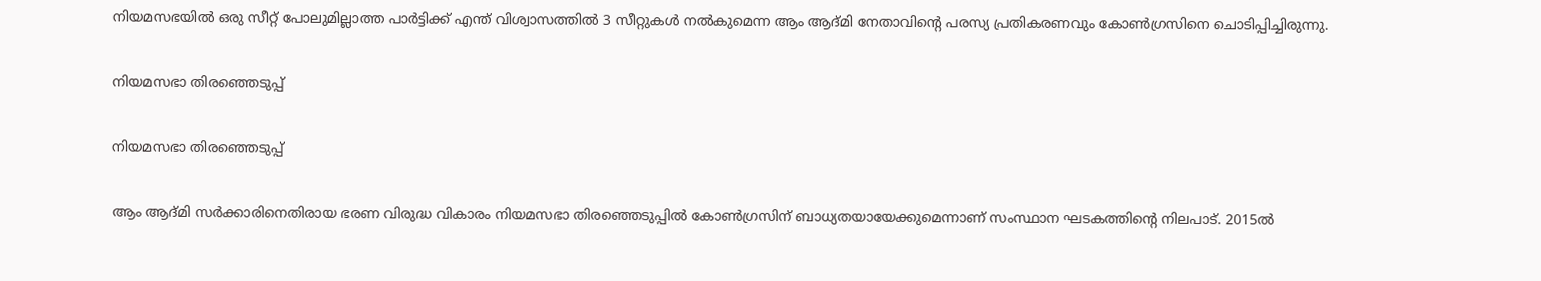നിയമസഭയിൽ ഒരു സീറ്റ് പോലുമില്ലാത്ത പാർട്ടിക്ക് എന്ത് വിശ്വാസത്തിൽ 3 സീറ്റുകൾ നൽകുമെന്ന ആം ആദ്മി നേതാവിന്റെ പരസ്യ പ്രതികരണവും കോൺഗ്രസിനെ ചൊടിപ്പിച്ചിരുന്നു.

നിയമസഭാ തിരഞ്ഞെടുപ്പ്

നിയമസഭാ തിരഞ്ഞെടുപ്പ്

ആം ആദ്മി സർക്കാരിനെതിരായ ഭരണ വിരുദ്ധ വികാരം നിയമസഭാ തിരഞ്ഞെടുപ്പിൽ കോൺഗ്രസിന് ബാധ്യതയായേക്കുമെന്നാണ് സംസ്ഥാന ഘടകത്തിന്റെ നിലപാട്. 2015ൽ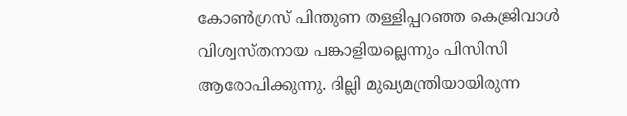കോൺഗ്രസ് പിന്തുണ തള്ളിപ്പറഞ്ഞ കെജ്രിവാൾ വിശ്വസ്തനായ പങ്കാളിയല്ലെന്നും പിസിസി ആരോപിക്കുന്നു. ദില്ലി മുഖ്യമന്ത്രിയായിരുന്ന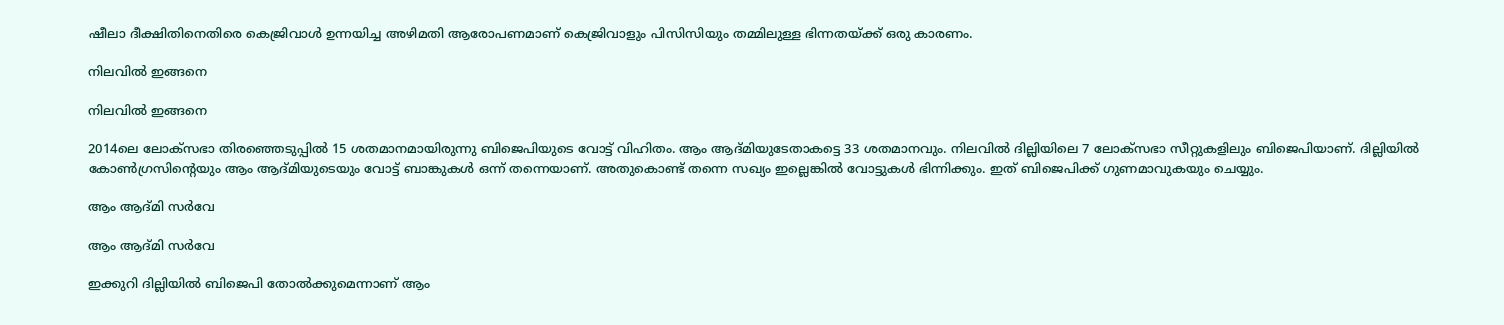ഷീലാ ദീക്ഷിതിനെതിരെ കെജ്രിവാൾ ഉന്നയിച്ച അഴിമതി ആരോപണമാണ് കെജ്രിവാളും പിസിസിയും തമ്മിലുള്ള ഭിന്നതയ്ക്ക് ഒരു കാരണം.

നിലവിൽ ഇങ്ങനെ

നിലവിൽ ഇങ്ങനെ

2014ലെ ലോക്സഭാ തിരഞ്ഞെടുപ്പിൽ 15 ശതമാനമായിരുന്നു ബിജെപിയുടെ വോട്ട് വിഹിതം. ആം ആദ്മിയുടേതാകട്ടെ 33 ശതമാനവും. നിലവിൽ ദില്ലിയിലെ 7 ലോക്സഭാ സീറ്റുകളിലും ബിജെപിയാണ്. ദില്ലിയിൽ കോൺഗ്രസിന്റെയും ആം ആദ്മിയുടെയും വോട്ട് ബാങ്കുകൾ ഒന്ന് തന്നെയാണ്. അതുകൊണ്ട് തന്നെ സഖ്യം ഇല്ലെങ്കിൽ വോട്ടുകൾ ഭിന്നിക്കും. ഇത് ബിജെപിക്ക് ഗുണമാവുകയും ചെയ്യും.

ആം ആദ്മി സർവേ

ആം ആദ്മി സർവേ

ഇക്കുറി ദില്ലിയിൽ ബിജെപി തോൽക്കുമെന്നാണ് ആം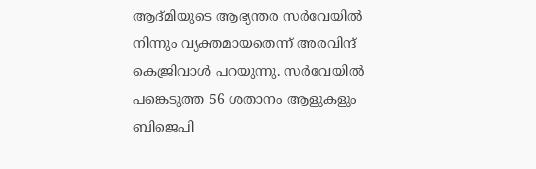ആദ്മിയുടെ ആഭ്യന്തര സർവേയിൽ നിന്നും വ്യക്തമായതെന്ന് അരവിന്ദ് കെജ്രിവാൾ പറയുന്നു. സര്‍വേയില്‍ പങ്കെടുത്ത 56 ശതാനം ആളുകളും ബിജെപി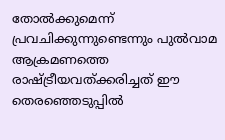തോല്‍ക്കുമെന്ന് പ്രവചിക്കുന്നുണ്ടെന്നും പുല്‍വാമ ആക്രമണത്തെ രാഷ്ട്രീയവത്ക്കരിച്ചത് ഈ തെരഞ്ഞെടുപ്പില്‍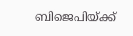ബിജെപിയ്ക്ക്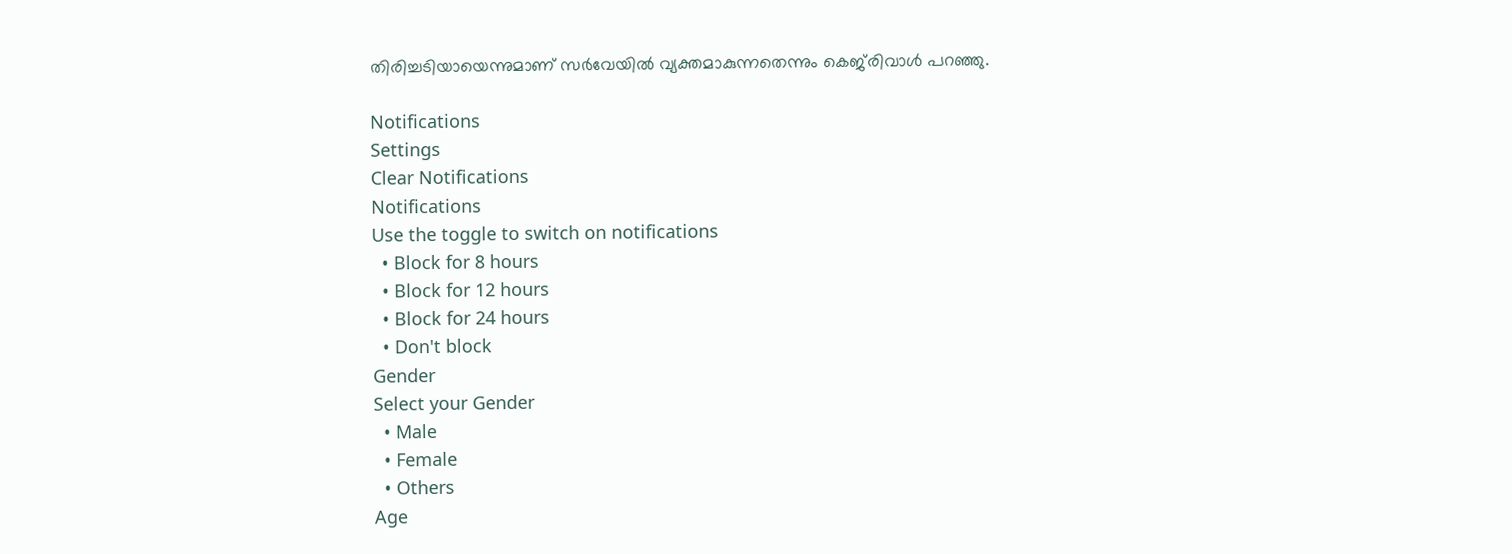തിരിച്ചടിയായെന്നുമാണ് സര്‍വേയില്‍ വ്യക്തമാകുന്നതെന്നും കെജ്‌രിവാള്‍ പറഞ്ഞു.

Notifications
Settings
Clear Notifications
Notifications
Use the toggle to switch on notifications
  • Block for 8 hours
  • Block for 12 hours
  • Block for 24 hours
  • Don't block
Gender
Select your Gender
  • Male
  • Female
  • Others
Age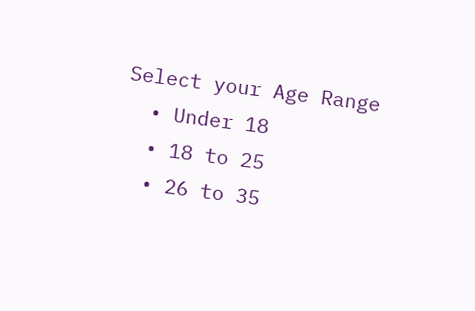Select your Age Range
  • Under 18
  • 18 to 25
  • 26 to 35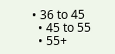• 36 to 45
  • 45 to 55
  • 55+